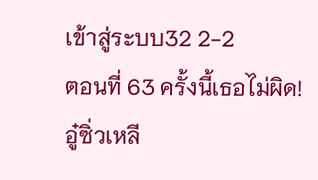เข้าสู่ระบบ32 2-2
ตอนที่ 63 ครั้งนี้เธอไม่ผิด!
อู๋ซิ่วเหลี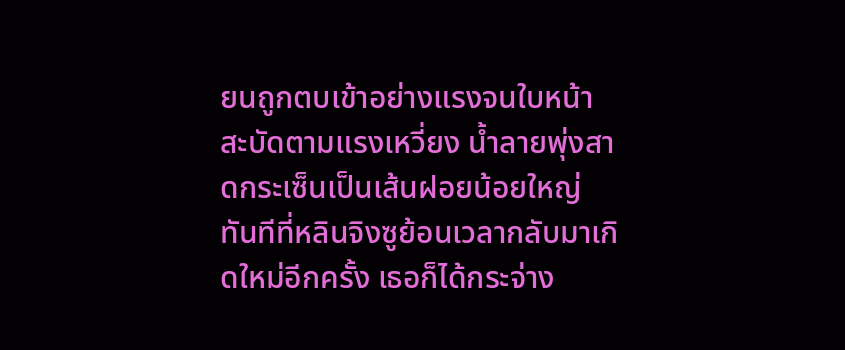ยนถูกตบเข้าอย่างแรงจนใบหน้าสะบัดตามแรงเหวี่ยง น้ำลายพุ่งสาดกระเซ็นเป็นเส้นฝอยน้อยใหญ่
ทันทีที่หลินจิงซูย้อนเวลากลับมาเกิดใหม่อีกครั้ง เธอก็ได้กระจ่าง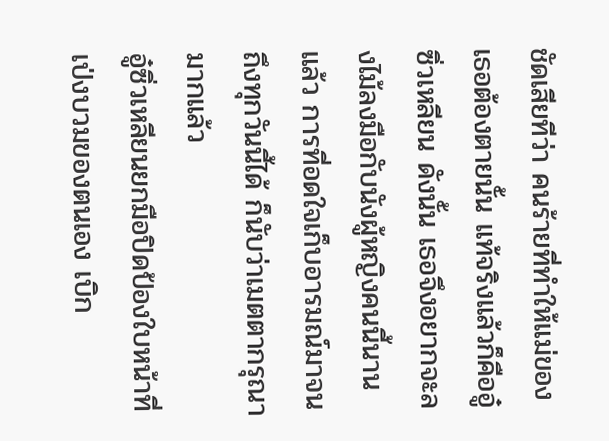ชัดเสียทีว่า คนร้ายที่ทำให้แม่ของเธอต้องตายนั้น แท้จริงแล้วก็คืออู๋ซิ่วเหลียน ดังนั้น เธอจึงอยากจะลงไม้ลงมือกับนังผู้หญิงคนนี้นานแล้ว การที่อดใจเก็บอารมณ์มาจนถึงทุกวันนี้ได้ ก็นับว่าเมตตากรุณามากแล้ว
อู๋ซิ่วเหลียนยกมือปิดป้องใบหน้าที่เป่งบวมของตนเอง เบิก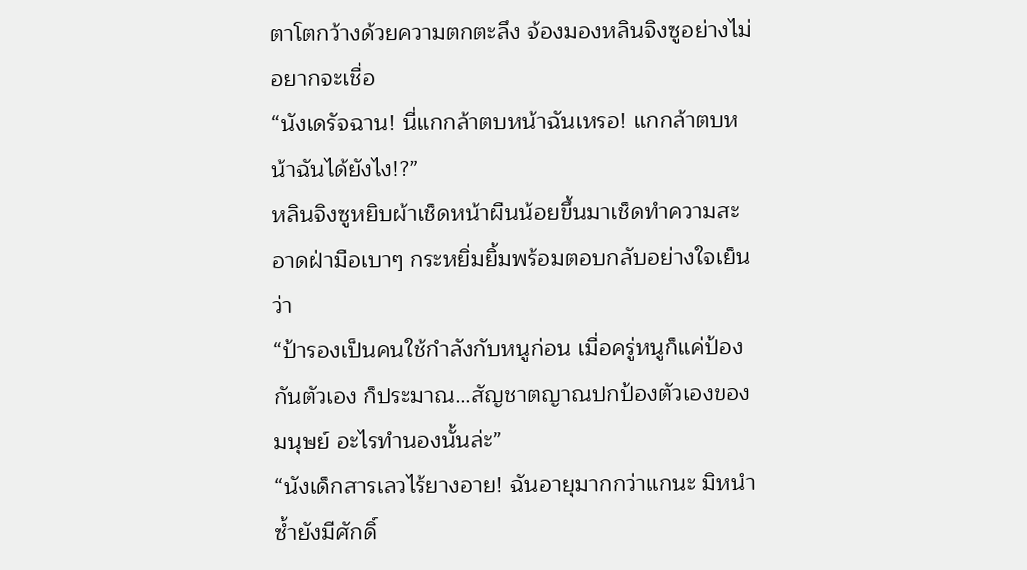ตาโตกว้างด้วยความตกตะลึง จ้องมองหลินจิงซูอย่างไม่อยากจะเชื่อ
“นังเดรัจฉาน! นี่แกกล้าตบหน้าฉันเหรอ! แกกล้าตบหน้าฉันได้ยังไง!?”
หลินจิงซูหยิบผ้าเช็ดหน้าผืนน้อยขึ้นมาเช็ดทำความสะอาดฝ่ามือเบาๆ กระหยิ่มยิ้มพร้อมตอบกลับอย่างใจเย็นว่า
“ป้ารองเป็นคนใช้กำลังกับหนูก่อน เมื่อครู่หนูก็แค่ป้องกันตัวเอง ก็ประมาณ…สัญชาตญาณปกป้องตัวเองของมนุษย์ อะไรทำนองนั้นล่ะ”
“นังเด็กสารเลวไร้ยางอาย! ฉันอายุมากกว่าแกนะ มิหนำซ้ำยังมีศักดิ์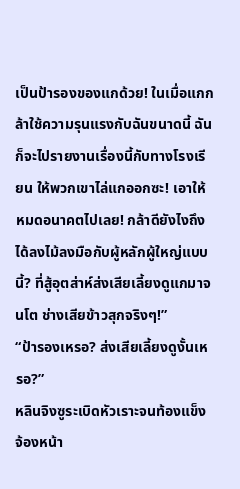เป็นป้ารองของแกด้วย! ในเมื่อแกกล้าใช้ความรุนแรงกับฉันขนาดนี้ ฉันก็จะไปรายงานเรื่องนี้กับทางโรงเรียน ให้พวกเขาไล่แกออกซะ! เอาให้หมดอนาคตไปเลย! กล้าดียังไงถึงได้ลงไม้ลงมือกับผู้หลักผู้ใหญ่แบบนี้? ที่สู้อุตส่าห์ส่งเสียเลี้ยงดูแกมาจนโต ช่างเสียข้าวสุกจริงๆ!”
“ป้ารองเหรอ? ส่งเสียเลี้ยงดูงั้นเหรอ?”
หลินจิงซูระเบิดหัวเราะจนท้องแข็ง จ้องหน้า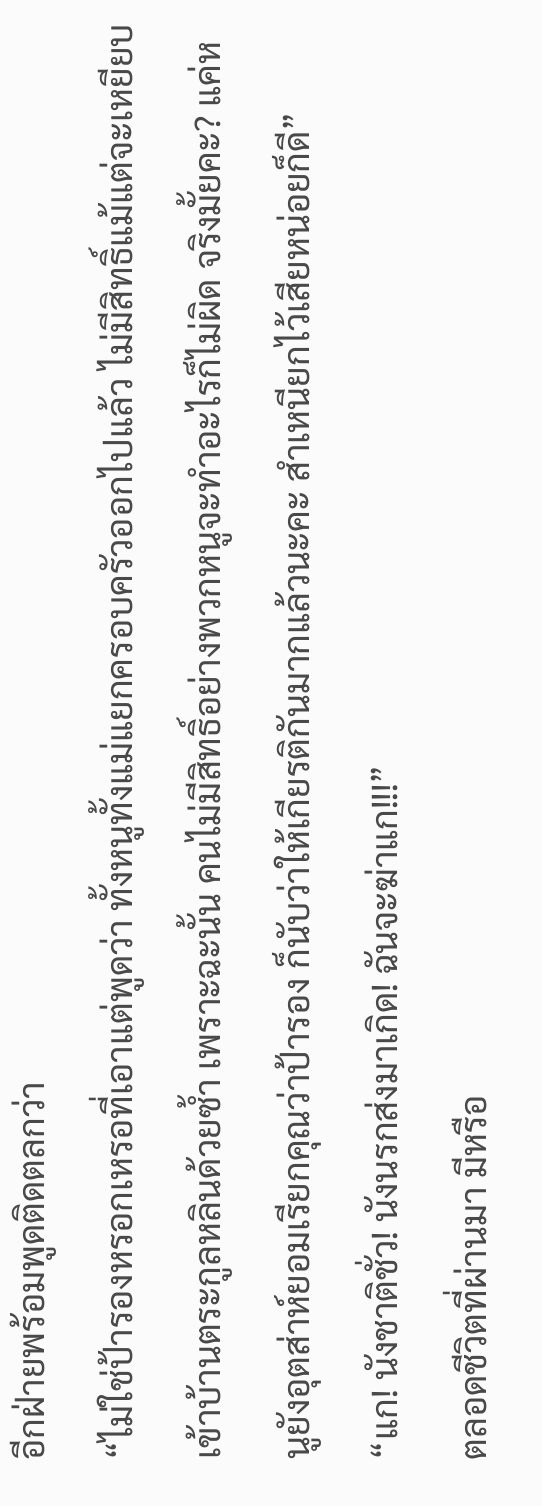อีกฝ่ายพร้อมพูดติดตลกว่า
“ไม่ใช่ป้ารองหรอกเหรอที่เอาแต่พูดว่า ทั้งหนูทั้งแม่แยกครอบครัวออกไปแล้ว ไม่มีสิทธิ์แม้แต่จะเหยียบเข้าบ้านตระกูลหลินด้วยซ้ำ เพราะฉะนั้น คนไม่มีสิทธิ์อย่างพวกหนูจะทำอะไรก็ไม่ผิด จริงมั้ยคะ? แค่หนูยังอุตส่าห์ยอมเรียกคุณว่าป้ารอง ก็นับว่าให้เกียรติกันมากแล้วนะคะ สำเหนียกไว้เสียหน่อยก็ดี”
“แก! นังชาติชั่ว! นังนรกส่งมาเกิด! ฉันจะฆ่าแก!!!”
ตลอดชีวิตที่ผ่านมา มีหรือ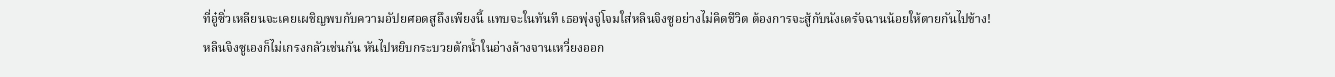ที่อู๋ซิ่วเหลียนจะเคยเผชิญพบกับความอัปยศอดสูถึงเพียงนี้ แทบจะในทันที เธอพุ่งจู่โจมใส่หลินจิงซูอย่างไม่คิดชีวิต ต้องการจะสู้กับนังเดรัจฉานน้อยให้ตายกันไปข้าง!
หลินจิงซูเองก็ไม่เกรงกลัวเช่นกัน หันไปหยิบกระบวยตักน้ำในอ่างล้างจานเหวี่ยงออก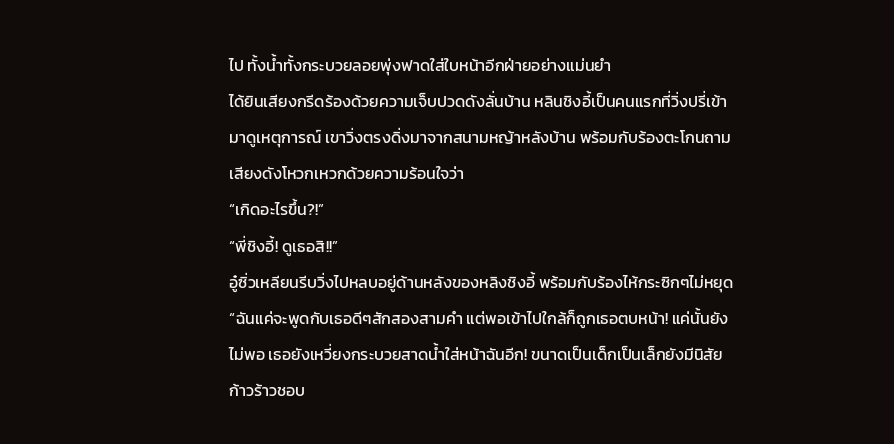ไป ทั้งน้ำทั้งกระบวยลอยพุ่งฟาดใส่ใบหน้าอีกฝ่ายอย่างแม่นยำ
ได้ยินเสียงกรีดร้องด้วยความเจ็บปวดดังลั่นบ้าน หลินชิงอี้เป็นคนแรกที่วิ่งปรี่เข้ามาดูเหตุการณ์ เขาวิ่งตรงดิ่งมาจากสนามหญ้าหลังบ้าน พร้อมกับร้องตะโกนถามเสียงดังโหวกเหวกด้วยความร้อนใจว่า
“เกิดอะไรขึ้น?!”
“พี่ชิงอี้! ดูเธอสิ!!”
อู๋ซิ่วเหลียนรีบวิ่งไปหลบอยู่ด้านหลังของหลิงชิงอี้ พร้อมกับร้องไห้กระซิกๆไม่หยุด
“ฉันแค่จะพูดกับเธอดีๆสักสองสามคำ แต่พอเข้าไปใกล้ก็ถูกเธอตบหน้า! แค่นั้นยังไม่พอ เธอยังเหวี่ยงกระบวยสาดน้ำใส่หน้าฉันอีก! ขนาดเป็นเด็กเป็นเล็กยังมีนิสัยก้าวร้าวชอบ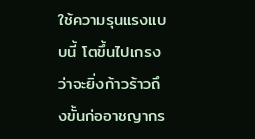ใช้ความรุนแรงแบบนี้ โตขึ้นไปเกรงว่าจะยิ่งก้าวร้าวถึงขั้นก่ออาชญากร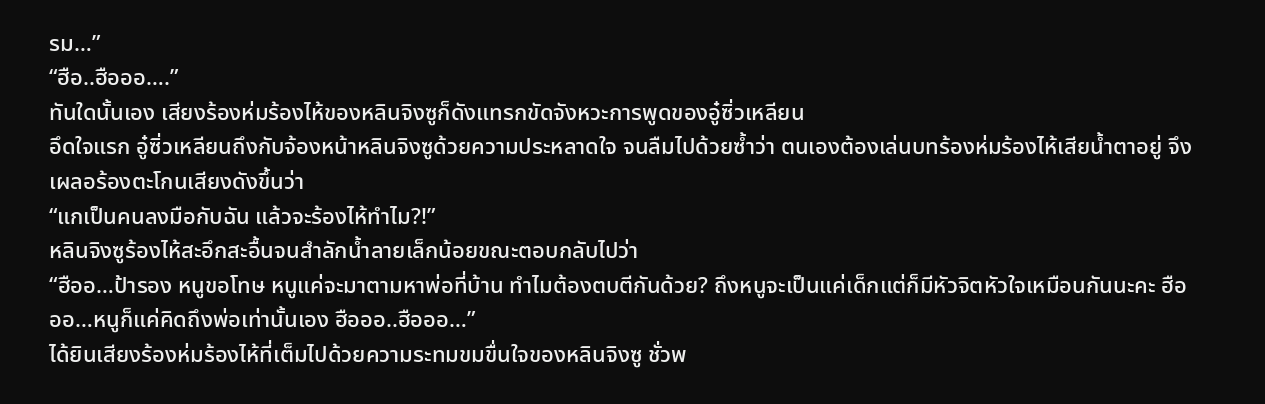รม…”
“ฮือ..ฮือออ….”
ทันใดนั้นเอง เสียงร้องห่มร้องไห้ของหลินจิงซูก็ดังแทรกขัดจังหวะการพูดของอู๋ซิ่วเหลียน
อึดใจแรก อู๋ซิ่วเหลียนถึงกับจ้องหน้าหลินจิงซูด้วยความประหลาดใจ จนลืมไปด้วยซ้ำว่า ตนเองต้องเล่นบทร้องห่มร้องไห้เสียน้ำตาอยู่ จึงเผลอร้องตะโกนเสียงดังขึ้นว่า
“แกเป็นคนลงมือกับฉัน แล้วจะร้องไห้ทำไม?!”
หลินจิงซูร้องไห้สะอึกสะอื้นจนสำลักน้ำลายเล็กน้อยขณะตอบกลับไปว่า
“ฮืออ…ป้ารอง หนูขอโทษ หนูแค่จะมาตามหาพ่อที่บ้าน ทำไมต้องตบตีกันด้วย? ถึงหนูจะเป็นแค่เด็กแต่ก็มีหัวจิตหัวใจเหมือนกันนะคะ ฮือออ…หนูก็แค่คิดถึงพ่อเท่านั้นเอง ฮือออ..ฮือออ…”
ได้ยินเสียงร้องห่มร้องไห้ที่เต็มไปด้วยความระทมขมขื่นใจของหลินจิงซู ชั่วพ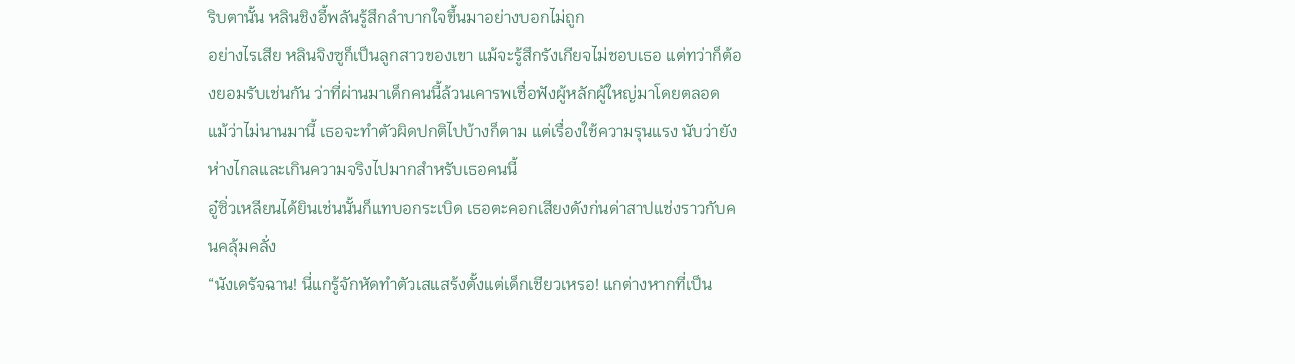ริบตานั้น หลินชิงอี้พลันรู้สึกลำบากใจขึ้นมาอย่างบอกไม่ถูก
อย่างไรเสีย หลินจิงซูก็เป็นลูกสาวของเขา แม้จะรู้สึกรังเกียจไม่ชอบเธอ แต่ทว่าก็ต้องยอมรับเช่นกัน ว่าที่ผ่านมาเด็กคนนี้ล้วนเคารพเชื่อฟังผู้หลักผู้ใหญ่มาโดยตลอด แม้ว่าไม่นานมานี้ เธอจะทำตัวผิดปกติไปบ้างก็ตาม แต่เรื่องใช้ความรุนแรง นับว่ายังห่างไกลและเกินความจริงไปมากสำหรับเธอคนนี้
อู๋ซิ่วเหลียนได้ยินเช่นนั้นก็แทบอกระเบิด เธอตะคอกเสียงดังก่นด่าสาปแช่งราวกับคนคลุ้มคลั่ง
“นังเดรัจฉาน! นี่แกรู้จักหัดทำตัวเสแสร้งตั้งแต่เด็กเชียวเหรอ! แกต่างหากที่เป็น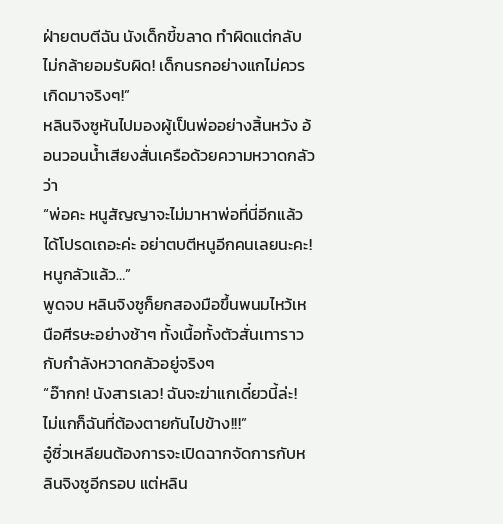ฝ่ายตบตีฉัน นังเด็กขี้ขลาด ทำผิดแต่กลับไม่กล้ายอมรับผิด! เด็กนรกอย่างแกไม่ควรเกิดมาจริงๆ!”
หลินจิงซูหันไปมองผู้เป็นพ่ออย่างสิ้นหวัง อ้อนวอนน้ำเสียงสั่นเครือด้วยความหวาดกลัวว่า
“พ่อคะ หนูสัญญาจะไม่มาหาพ่อที่นี่อีกแล้ว ได้โปรดเถอะค่ะ อย่าตบตีหนูอีกคนเลยนะคะ! หนูกลัวแล้ว…”
พูดจบ หลินจิงซูก็ยกสองมือขึ้นพนมไหว้เหนือศีรษะอย่างช้าๆ ทั้งเนื้อทั้งตัวสั่นเทาราวกับกำลังหวาดกลัวอยู่จริงๆ
“อ๊ากก! นังสารเลว! ฉันจะฆ่าแกเดี๋ยวนี้ล่ะ! ไม่แกก็ฉันที่ต้องตายกันไปข้าง!!!”
อู๋ซิ่วเหลียนต้องการจะเปิดฉากจัดการกับหลินจิงซูอีกรอบ แต่หลิน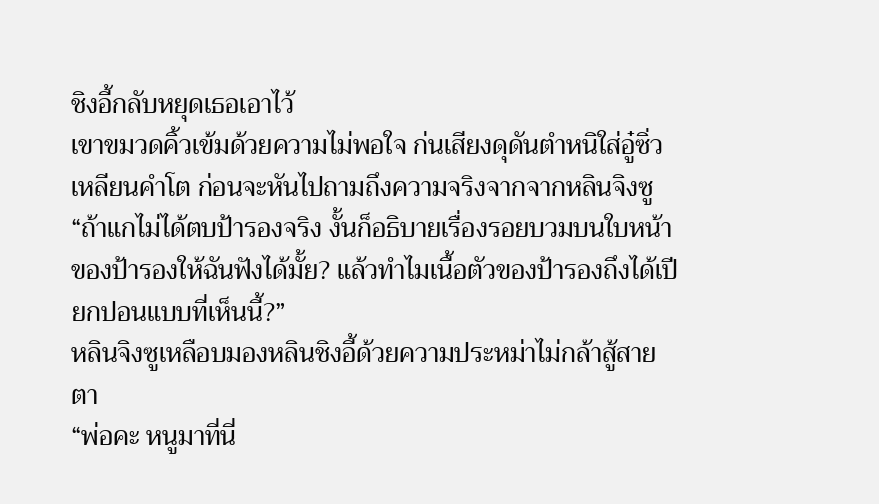ชิงอี้กลับหยุดเธอเอาไว้
เขาขมวดคิ้วเข้มด้วยความไม่พอใจ ก่นเสียงดุดันตำหนิใส่อู๋ซิ่วเหลียนคำโต ก่อนจะหันไปถามถึงความจริงจากจากหลินจิงซู
“ถ้าแกไม่ได้ตบป้ารองจริง งั้นก็อธิบายเรื่องรอยบวมบนใบหน้าของป้ารองให้ฉันฟังได้มั้ย? แล้วทำไมเนื้อตัวของป้ารองถึงได้เปียกปอนแบบที่เห็นนี้?”
หลินจิงซูเหลือบมองหลินชิงอี้ด้วยความประหม่าไม่กล้าสู้สายตา
“พ่อคะ หนูมาที่นี่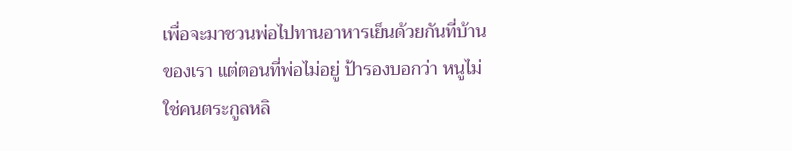เพื่อจะมาชวนพ่อไปทานอาหารเย็นด้วยกันที่บ้านของเรา แต่ตอนที่พ่อไม่อยู่ ป้ารองบอกว่า หนูไม่ใช่คนตระกูลหลิ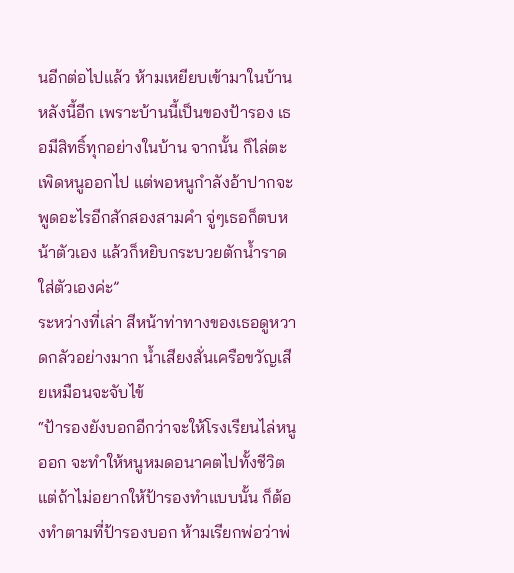นอีกต่อไปแล้ว ห้ามเหยียบเข้ามาในบ้านหลังนี้อีก เพราะบ้านนี้เป็นของป้ารอง เธอมีสิทธิ์ทุกอย่างในบ้าน จากนั้น ก็ไล่ตะเพิดหนูออกไป แต่พอหนูกำลังอ้าปากจะพูดอะไรอีกสักสองสามคำ จู่ๆเธอก็ตบหน้าตัวเอง แล้วก็หยิบกระบวยตักน้ำราดใส่ตัวเองค่ะ”
ระหว่างที่เล่า สีหน้าท่าทางของเธอดูหวาดกลัวอย่างมาก น้ำเสียงสั่นเครือขวัญเสียเหมือนจะจับไข้
“ป้ารองยังบอกอีกว่าจะให้โรงเรียนไล่หนูออก จะทำให้หนูหมดอนาคตไปทั้งชีวิต แต่ถ้าไม่อยากให้ป้ารองทำแบบนั้น ก็ต้องทำตามที่ป้ารองบอก ห้ามเรียกพ่อว่าพ่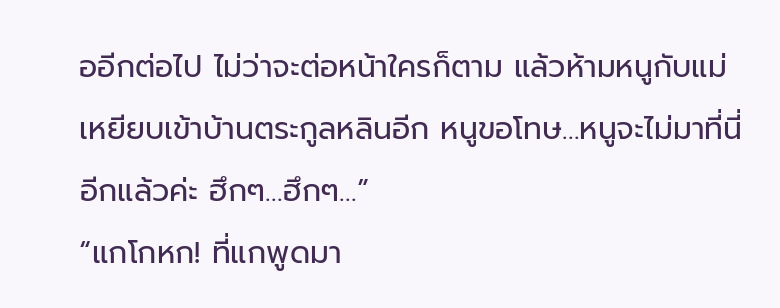ออีกต่อไป ไม่ว่าจะต่อหน้าใครก็ตาม แล้วห้ามหนูกับแม่เหยียบเข้าบ้านตระกูลหลินอีก หนูขอโทษ…หนูจะไม่มาที่นี่อีกแล้วค่ะ ฮึกๆ…ฮึกๆ…”
“แกโกหก! ที่แกพูดมา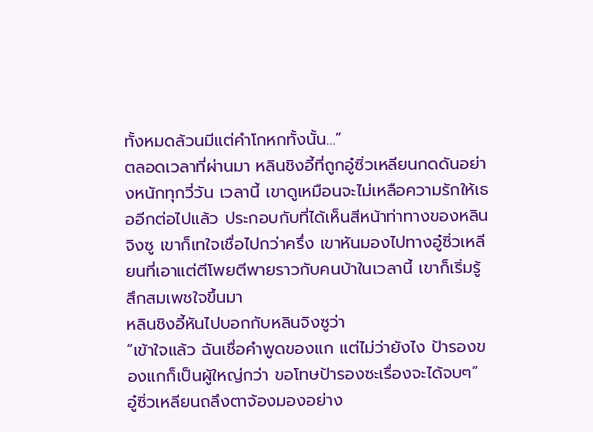ทั้งหมดล้วนมีแต่คำโกหกทั้งนั้น…”
ตลอดเวลาที่ผ่านมา หลินชิงอี้ที่ถูกอู๋ซิ่วเหลียนกดดันอย่างหนักทุกวี่วัน เวลานี้ เขาดูเหมือนจะไม่เหลือความรักให้เธออีกต่อไปแล้ว ประกอบกับที่ได้เห็นสีหน้าท่าทางของหลินจิงซู เขาก็เทใจเชื่อไปกว่าครึ่ง เขาหันมองไปทางอู๋ซิ่วเหลียนที่เอาแต่ตีโพยตีพายราวกับคนบ้าในเวลานี้ เขาก็เริ่มรู้สึกสมเพชใจขึ้นมา
หลินชิงอี้หันไปบอกกับหลินจิงซูว่า
“เข้าใจแล้ว ฉันเชื่อคำพูดของแก แต่ไม่ว่ายังไง ป้ารองของแกก็เป็นผู้ใหญ่กว่า ขอโทษป้ารองซะเรื่องจะได้จบๆ”
อู๋ซิ่วเหลียนถลึงตาจ้องมองอย่าง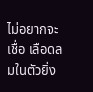ไม่อยากจะเชื่อ เลือดลมในตัวยิ่ง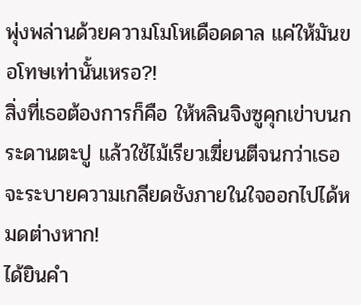พุ่งพล่านด้วยความโมโหเดือดดาล แค่ให้มันขอโทษเท่านั้นเหรอ?!
สิ่งที่เธอต้องการก็คือ ให้หลินจิงซูคุกเข่าบนกระดานตะปู แล้วใช้ไม้เรียวเฆี่ยนตีจนกว่าเธอจะระบายความเกลียดชังภายในใจออกไปได้หมดต่างหาก!
ได้ยินคำ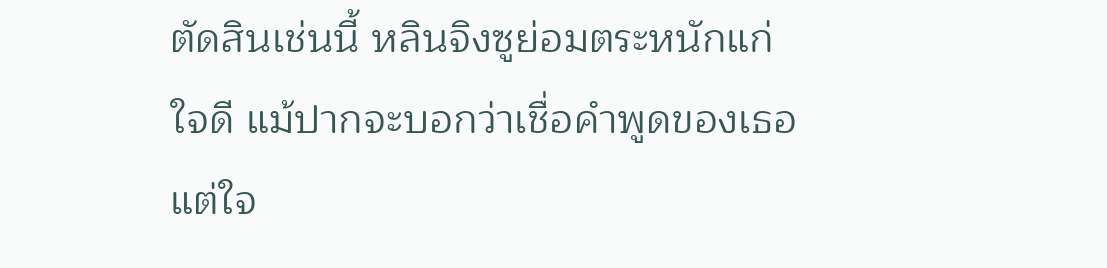ตัดสินเช่นนี้ หลินจิงซูย่อมตระหนักแก่ใจดี แม้ปากจะบอกว่าเชื่อคำพูดของเธอ แต่ใจ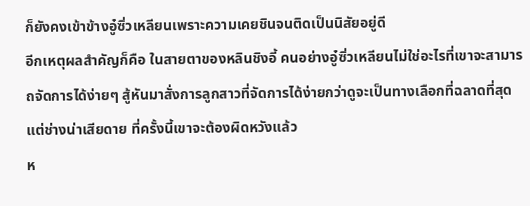ก็ยังคงเข้าข้างอู๋ซิ่วเหลียนเพราะความเคยชินจนติดเป็นนิสัยอยู่ดี
อีกเหตุผลสำคัญก็คือ ในสายตาของหลินชิงอี้ คนอย่างอู๋ซิ่วเหลียนไม่ใช่อะไรที่เขาจะสามารถจัดการได้ง่ายๆ สู้หันมาสั่งการลูกสาวที่จัดการได้ง่ายกว่าดูจะเป็นทางเลือกที่ฉลาดที่สุด
แต่ช่างน่าเสียดาย ที่ครั้งนี้เขาจะต้องผิดหวังแล้ว
ห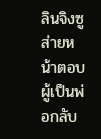ลินจิงซูส่ายหน้าตอบผู้เป็นพ่อกลับ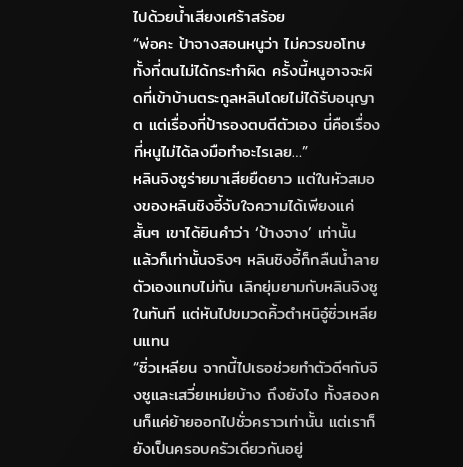ไปด้วยน้ำเสียงเศร้าสร้อย
“พ่อคะ ป้าจางสอนหนูว่า ไม่ควรขอโทษทั้งที่ตนไม่ได้กระทำผิด ครั้งนี้หนูอาจจะผิดที่เข้าบ้านตระกูลหลินโดยไม่ได้รับอนุญาต แต่เรื่องที่ป้ารองตบตีตัวเอง นี่คือเรื่องที่หนูไม่ได้ลงมือทำอะไรเลย…”
หลินจิงซูร่ายมาเสียยืดยาว แต่ในหัวสมองของหลินชิงอี้จับใจความได้เพียงแค่สั้นๆ เขาได้ยินคำว่า ‘ป้างจาง’ เท่านั้น
แล้วก็เท่านั้นจริงๆ หลินชิงอี้ก็กลืนน้ำลายตัวเองแทบไม่ทัน เลิกยุ่มยามกับหลินจิงซูในทันที แต่หันไปขมวดคิ้วตำหนิอู๋ซิ่วเหลียนแทน
“ซิ่วเหลียน จากนี้ไปเธอช่วยทำตัวดีๆกับจิงซูและเสวี่ยเหม่ยบ้าง ถึงยังไง ทั้งสองคนก็แค่ย้ายออกไปชั่วคราวเท่านั้น แต่เราก็ยังเป็นครอบครัวเดียวกันอยู่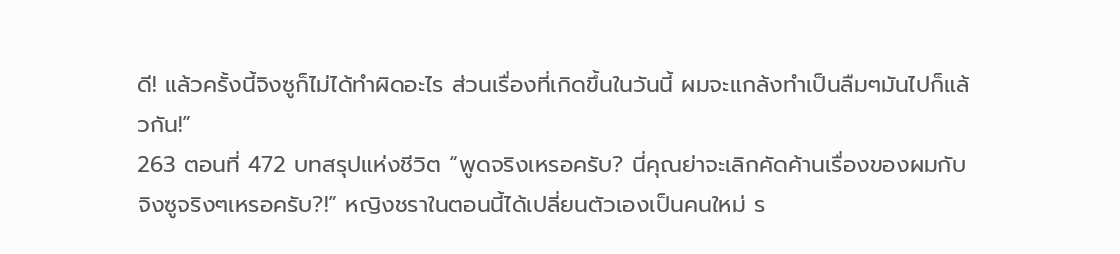ดี! แล้วครั้งนี้จิงซูก็ไม่ได้ทำผิดอะไร ส่วนเรื่องที่เกิดขึ้นในวันนี้ ผมจะแกล้งทำเป็นลืมๆมันไปก็แล้วกัน!”
263 ตอนที่ 472 บทสรุปแห่งชีวิต “พูดจริงเหรอครับ? นี่คุณย่าจะเลิกคัดค้านเรื่องของผมกับจิงซูจริงๆเหรอครับ?!” หญิงชราในตอนนี้ได้เปลี่ยนตัวเองเป็นคนใหม่ ร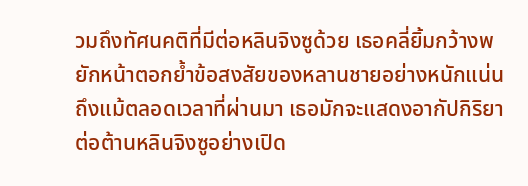วมถึงทัศนคติที่มีต่อหลินจิงซูด้วย เธอคลี่ยิ้มกว้างพยักหน้าตอกย้ำข้อสงสัยของหลานชายอย่างหนักแน่น ถึงแม้ตลอดเวลาที่ผ่านมา เธอมักจะแสดงอากัปกิริยาต่อต้านหลินจิงซูอย่างเปิด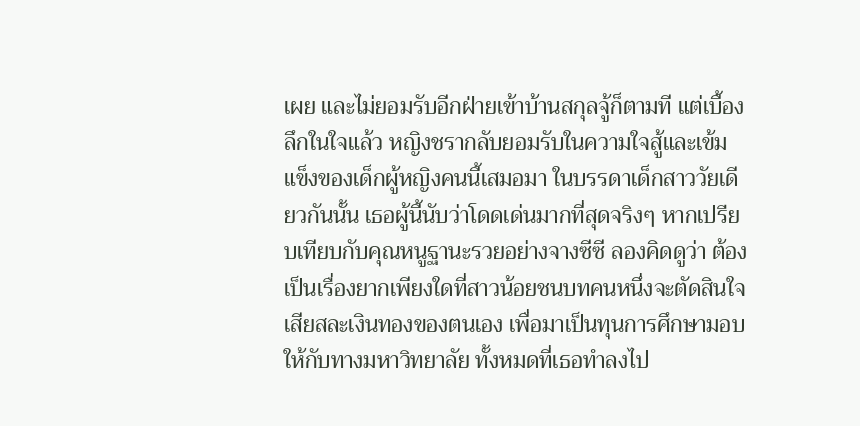เผย และไม่ยอมรับอีกฝ่ายเข้าบ้านสกุลจู้ก็ตามที แต่เบื้องลึกในใจแล้ว หญิงชรากลับยอมรับในความใจสู้และเข้มแข็งของเด็กผู้หญิงคนนี้เสมอมา ในบรรดาเด็กสาววัยเดียวกันนั้น เธอผู้นี้นับว่าโดดเด่นมากที่สุดจริงๆ หากเปรียบเทียบกับคุณหนูฐานะรวยอย่างจางซีซี ลองคิดดูว่า ต้องเป็นเรื่องยากเพียงใดที่สาวน้อยชนบทคนหนึ่งจะตัดสินใจเสียสละเงินทองของตนเอง เพื่อมาเป็นทุนการศึกษามอบให้กับทางมหาวิทยาลัย ทั้งหมดที่เธอทำลงไป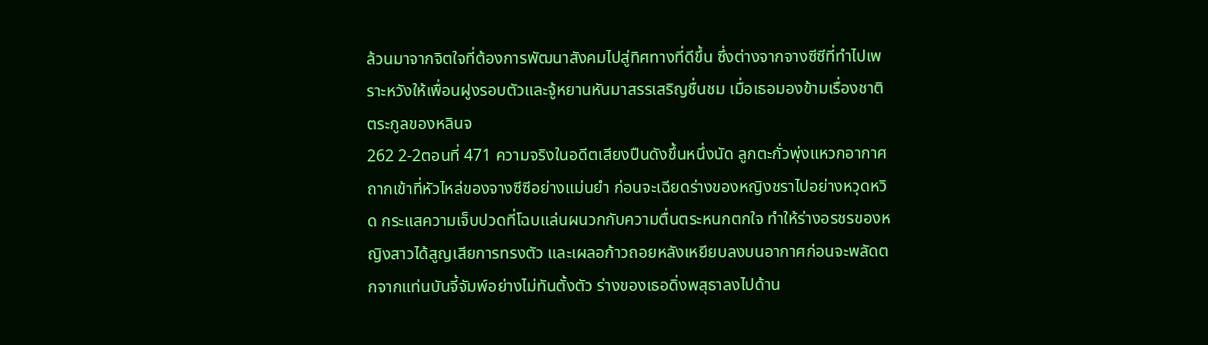ล้วนมาจากจิตใจที่ต้องการพัฒนาสังคมไปสู่ทิศทางที่ดีขึ้น ซึ่งต่างจากจางซีซีที่ทำไปเพราะหวังให้เพื่อนฝูงรอบตัวและจู้หยานหันมาสรรเสริญชื่นชม เมื่อเธอมองข้ามเรื่องชาติตระกูลของหลินจ
262 2-2ตอนที่ 471 ความจริงในอดีตเสียงปืนดังขึ้นหนึ่งนัด ลูกตะกั่วพุ่งแหวกอากาศถากเข้าที่หัวไหล่ของจางซีซีอย่างแม่นยำ ก่อนจะเฉียดร่างของหญิงชราไปอย่างหวุดหวิด กระแสความเจ็บปวดที่โฉบแล่นผนวกกับความตื่นตระหนกตกใจ ทำให้ร่างอรชรของหญิงสาวได้สูญเสียการทรงตัว และเผลอก้าวถอยหลังเหยียบลงบนอากาศก่อนจะพลัดตกจากแท่นบันจี้จัมพ์อย่างไม่ทันตั้งตัว ร่างของเธอดิ่งพสุธาลงไปด้าน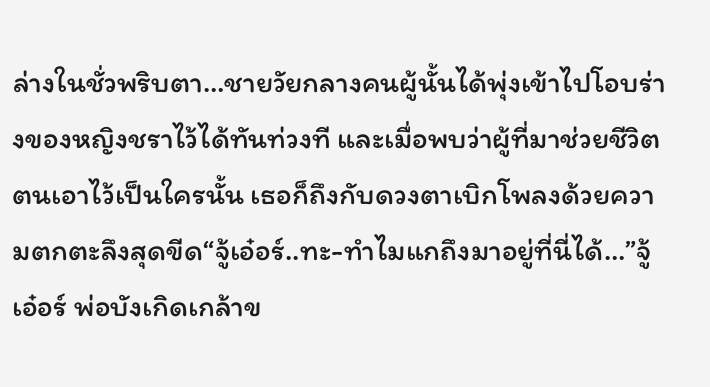ล่างในชั่วพริบตา…ชายวัยกลางคนผู้นั้นได้พุ่งเข้าไปโอบร่างของหญิงชราไว้ได้ทันท่วงที และเมื่อพบว่าผู้ที่มาช่วยชีวิตตนเอาไว้เป็นใครนั้น เธอก็ถึงกับดวงตาเบิกโพลงด้วยความตกตะลึงสุดขีด“จู้เอ๋อร์..ทะ-ทำไมแกถึงมาอยู่ที่นี่ได้…”จู้เอ๋อร์ พ่อบังเกิดเกล้าข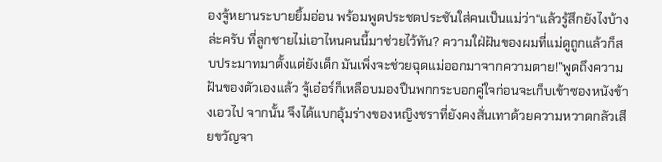องจู้หยานระบายยิ้มอ่อน พร้อมพูดประชดประชันใส่คนเป็นแม่ว่า“แล้วรู้สึกยังไงบ้างล่ะครับ ที่ลูกชายไม่เอาไหนคนนี้มาช่วยไว้ทัน? ความใฝ่ฝันของผมที่แม่ดูถูกแล้วก็สบประมาทมาตั้งแต่ยังเด็ก มันเพิ่งจะช่วยฉุดแม่ออกมาจากความตาย!”พูดถึงความฝันของตัวเองแล้ว จู้เอ๋อร์ก็เหลือบมองปืนพกกระบอกคู่ใจก่อนจะเก็บเข้าซองหนังข้างเอวไป จากนั้น จึงได้แบกอุ้มร่างของหญิงชราที่ยังคงสั่นเทาด้วยความหวาดกลัวเสียขวัญจา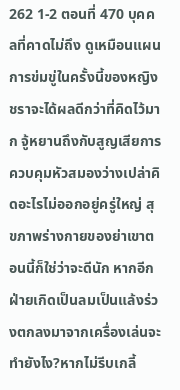262 1-2 ตอนที่ 470 บุคคลที่คาดไม่ถึง ดูเหมือนแผนการข่มขู่ในครั้งนี้ของหญิงชราจะได้ผลดีกว่าที่คิดไว้มาก จู้หยานถึงกับสูญเสียการควบคุมหัวสมองว่างเปล่าคิดอะไรไม่ออกอยู่ครู่ใหญ่ สุขภาพร่างกายของย่าเขาตอนนี้ก็ใช่ว่าจะดีนัก หากอีกฝ่ายเกิดเป็นลมเป็นแล้งร่วงตกลงมาจากเครื่องเล่นจะทำยังไง?หากไม่รีบเกลี้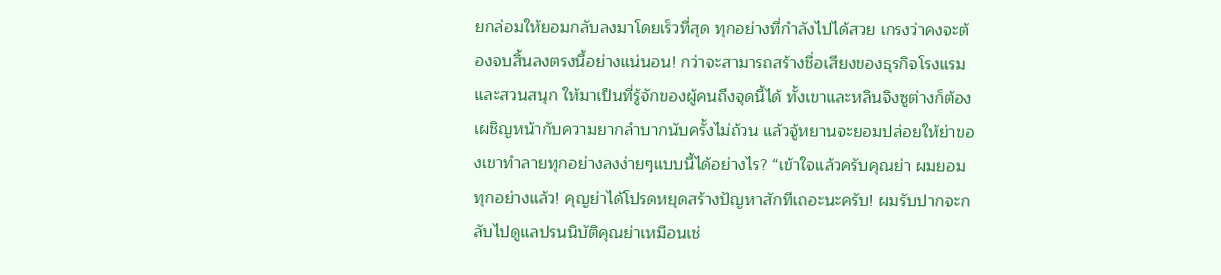ยกล่อมให้ยอมกลับลงมาโดยเร็วที่สุด ทุกอย่างที่กำลังไปได้สวย เกรงว่าคงจะต้องจบสิ้นลงตรงนี้อย่างแน่นอน! กว่าจะสามารถสร้างชื่อเสียงของธุรกิจโรงแรมและสวนสนุก ให้มาเป็นที่รู้จักของผู้คนถึงจุดนี้ได้ ทั้งเขาและหลินจิงซูต่างก็ต้องเผชิญหน้ากับความยากลำบากนับครั้งไม่ถ้วน แล้วจู้หยานจะยอมปล่อยให้ย่าของเขาทำลายทุกอย่างลงง่ายๆแบบนี้ได้อย่างไร? “เข้าใจแล้วครับคุณย่า ผมยอมทุกอย่างแล้ว! คุญย่าได้โปรดหยุดสร้างปัญหาสักทีเถอะนะครับ! ผมรับปากจะกลับไปดูแลปรนนิบัติคุณย่าเหมือนเช่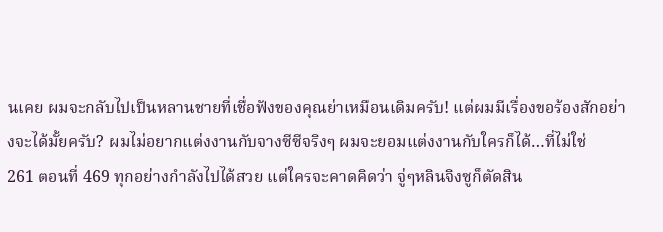นเคย ผมจะกลับไปเป็นหลานชายที่เชื่อฟังของคุณย่าเหมือนเดิมครับ! แต่ผมมีเรื่องขอร้องสักอย่างจะได้มั้ยครับ? ผมไม่อยากแต่งงานกับจางซีซีจริงๆ ผมจะยอมแต่งงานกับใครก็ได้…ที่ไม่ใช่
261 ตอนที่ 469 ทุกอย่างกำลังไปได้สวย แต่ใครจะคาดคิดว่า จู่ๆหลินจิงซูก็ตัดสิน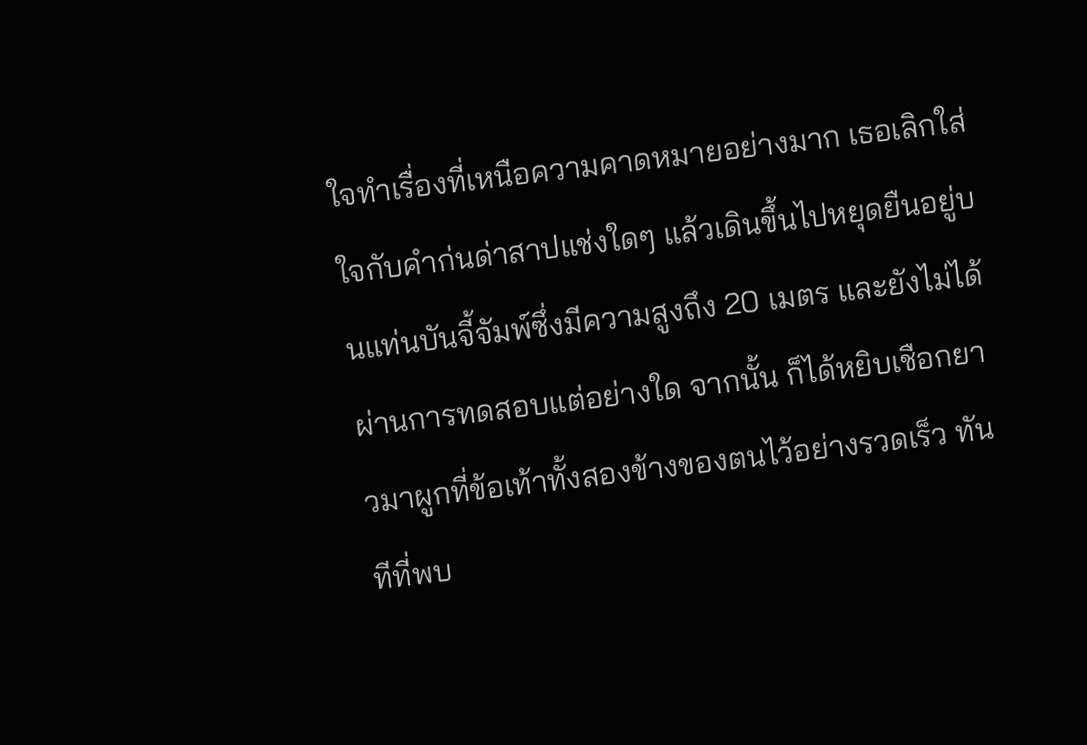ใจทำเรื่องที่เหนือความคาดหมายอย่างมาก เธอเลิกใส่ใจกับคำก่นด่าสาปแช่งใดๆ แล้วเดินขึ้นไปหยุดยืนอยู่บนแท่นบันจี้จัมพ์ซึ่งมีความสูงถึง 20 เมตร และยังไม่ได้ผ่านการทดสอบแต่อย่างใด จากนั้น ก็ได้หยิบเชือกยาวมาผูกที่ข้อเท้าทั้งสองข้างของตนไว้อย่างรวดเร็ว ทันทีที่พบ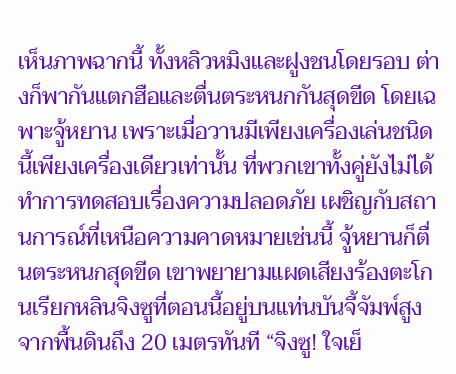เห็นภาพฉากนี้ ทั้งหลิวหมิงและฝูงชนโดยรอบ ต่างก็พากันแตกฮือและตื่นตระหนกกันสุดขีด โดยเฉพาะจู้หยาน เพราะเมื่อวานมีเพียงเครื่องเล่นชนิดนี้เพียงเครื่องเดียวเท่านั้น ที่พวกเขาทั้งคู่ยังไม่ได้ทำการทดสอบเรื่องความปลอดภัย เผชิญกับสถานการณ์ที่เหนือความคาดหมายเช่นนี้ จู้หยานก็ตื่นตระหนกสุดขีด เขาพยายามแผดเสียงร้องตะโกนเรียกหลินจิงซูที่ตอนนี้อยู่บนแท่นบันจี้จัมพ์สูงจากพื้นดินถึง 20 เมตรทันที “จิงซู! ใจเย็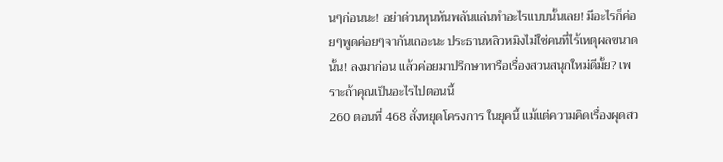นๆก่อนนะ! อย่าด่วนหุนหันพลันแล่นทำอะไรแบบนั้นเลย! มีอะไรก็ค่อยๆพูดค่อยๆจากันเถอะนะ ประธานหลิวหมิงไม่ใช่คนที่ไร้เหตุผลขนาดนั้น! ลงมาก่อน แล้วค่อยมาปรึกษาหารือเรื่องสวนสนุกใหม่ดีมั้ย? เพราะถ้าคุณเป็นอะไรไปตอนนี้
260 ตอนที่ 468 สั่งหยุดโครงการ ในยุคนี้ แม้แต่ความคิดเรื่องผุดสว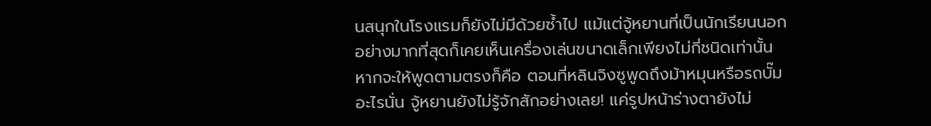นสนุกในโรงแรมก็ยังไม่มีด้วยซ้ำไป แม้แต่จู้หยานที่เป็นนักเรียนนอก อย่างมากที่สุดก็เคยเห็นเครื่องเล่นขนาดเล็กเพียงไม่กี่ชนิดเท่านั้น หากจะให้พูดตามตรงก็คือ ตอนที่หลินจิงซูพูดถึงม้าหมุนหรือรถบั๊มอะไรนั่น จู้หยานยังไม่รู้จักสักอย่างเลย! แค่รูปหน้าร่างตายังไม่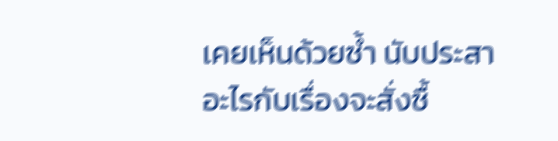เคยเห็นด้วยซ้ำ นับประสาอะไรกับเรื่องจะสั่งซื้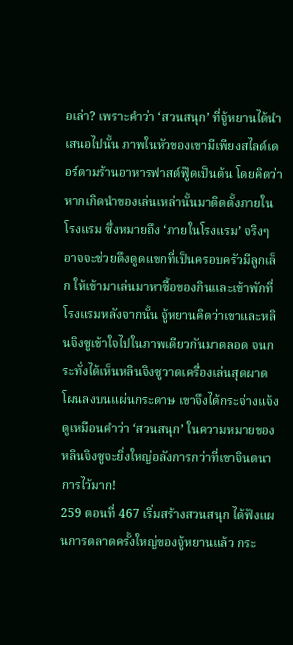อเล่า? เพราะคำว่า ‘สวนสนุก’ ที่จู้หยานได้นำเสนอไปนั้น ภาพในหัวของเขามีเพียงสไลด์เดอร์ตามร้านอาหารฟาสต์ฟู๊ดเป็นต้น โดยคิดว่าหากเกิดนำของเล่นเหล่านั้นมาติดตั้งภายในโรงแรม ซึ่งหมายถึง ‘ภายในโรงแรม’ จริงๆ อาจจะช่วยดึงดูดแขกที่เป็นครอบครัวมีลูกเล็ก ให้เข้ามาเล่นมาหาซื้อของกินและเข้าพักที่โรงแรมหลังจากนั้น จู้หยานคิดว่าเขาและหลินจิงซูเข้าใจไปในภาพเดียวกันมาตลอด จนกระทั่งได้เห็นหลินจิงซูวาดเครื่องเล่นสุดผาดโผนลงบนแผ่นกระดาษ เขาจึงได้กระจ่างแจ้ง ดูเหมือนคำว่า ‘สวนสนุก’ ในความหมายของหลินจิงซูจะยิ่งใหญ่อลังการกว่าที่เขาจินตนาการไว้มาก!
259 ตอนที่ 467 เริ่มสร้างสวนสนุก ได้ฟังแผนการตลาดครั้งใหญ่ของจู้หยานแล้ว กระ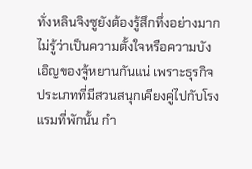ทั่งหลินจิงซูยังต้องรู้สึกทึ่งอย่างมาก ไม่รู้ว่าเป็นความตั้งใจหรือความบังเอิญของจู้หยานกันแน่ เพราะธุรกิจประเภทที่มีสวนสนุกเคียงคู่ไปกับโรงแรมที่พักนั้น กำ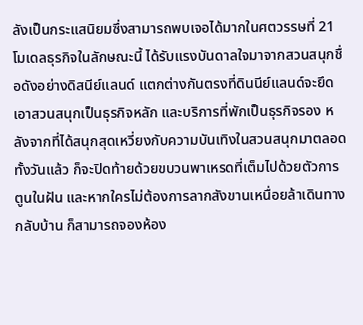ลังเป็นกระแสนิยมซึ่งสามารถพบเจอได้มากในศตวรรษที่ 21 โมเดลธุรกิจในลักษณะนี้ ได้รับแรงบันดาลใจมาจากสวนสนุกชื่อดังอย่างดิสนีย์แลนด์ แตกต่างกันตรงที่ดินนีย์แลนด์จะยึดเอาสวนสนุกเป็นธุรกิจหลัก และบริการที่พักเป็นธุรกิจรอง หลังจากที่ได้สนุกสุดเหวี่ยงกับความบันเทิงในสวนสนุกมาตลอดทั้งวันแล้ว ก็จะปิดท้ายด้วยขบวนพาเหรดที่เต็มไปด้วยตัวการตูนในฝัน และหากใครไม่ต้องการลากสังขานเหนื่อยล้าเดินทางกลับบ้าน ก็สามารถจองห้อง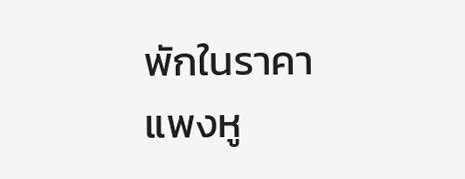พักในราคาแพงหู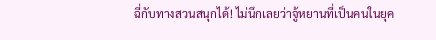ฉี่กับทางสวนสนุกได้! ไม่นึกเลยว่าจู้หยานที่เป็นคนในยุค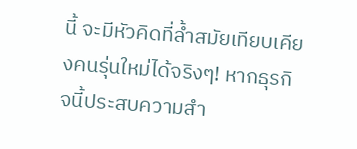นี้ จะมีหัวคิดที่ล้ำสมัยเทียบเคียงคนรุ่นใหม่ได้จริงๆ! หากธุรกิจนี้ประสบความสำ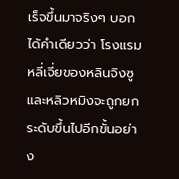เร็จขึ้นมาจริงๆ บอกได้คำเดียวว่า โรงแรมหลี่เจี่ยของหลินจิงซูและหลิวหมิงจะถูกยกระดับขึ้นไปอีกขั้นอย่าง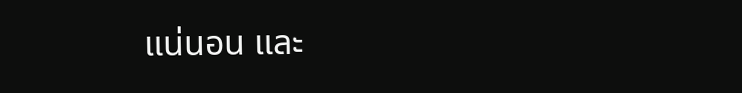แน่นอน และ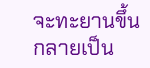จะทะยานขึ้นกลายเป็น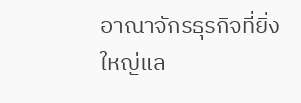อาณาจักรธุรกิจที่ยิ่งใหญ่แล